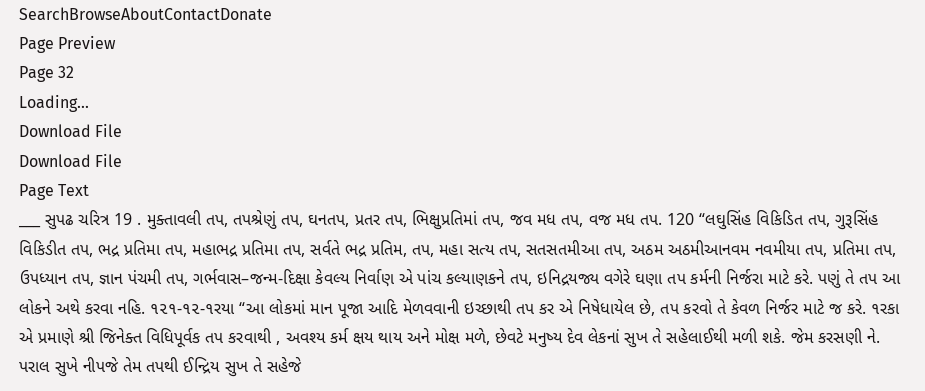SearchBrowseAboutContactDonate
Page Preview
Page 32
Loading...
Download File
Download File
Page Text
___ સુપઢ ચરિત્ર 19 . મુક્તાવલી તપ, તપશ્રેણું તપ, ઘનતપ, પ્રતર તપ, ભિક્ષુપ્રતિમાં તપ, જવ મધ તપ, વજ મધ તપ. 120 “લઘુસિંહ વિકિડિત તપ, ગુરૂસિંહ વિકિડીત તપ, ભદ્ર પ્રતિમા તપ, મહાભદ્ર પ્રતિમા તપ, સર્વતે ભદ્ર પ્રતિમ, તપ, મહા સત્ય તપ, સતસતમીઆ તપ, અઠમ અઠમીઆનવમ નવમીયા તપ, પ્રતિમા તપ, ઉપધ્યાન તપ, જ્ઞાન પંચમી તપ, ગર્ભવાસ–જન્મ-દિક્ષા કેવલ્ય નિર્વાણ એ પાંચ કલ્યાણકને તપ, ઇનિદ્રયજ્ય વગેરે ઘણા તપ કર્મની નિર્જરા માટે કરે. પણું તે તપ આ લોકને અથે કરવા નહિ. ૧૨૧-૧૨-૧રયા “આ લોકમાં માન પૂજા આદિ મેળવવાની ઇચ્છાથી તપ કર એ નિષેધાયેલ છે, તપ કરવો તે કેવળ નિર્જર માટે જ કરે. ૧રકા એ પ્રમાણે શ્રી જિનેક્ત વિધિપૂર્વક તપ કરવાથી , અવશ્ય કર્મ ક્ષય થાય અને મોક્ષ મળે, છેવટે મનુષ્ય દેવ લેકનાં સુખ તે સહેલાઈથી મળી શકે. જેમ કરસણી ને. પરાલ સુખે નીપજે તેમ તપથી ઈન્દ્રિય સુખ તે સહેજે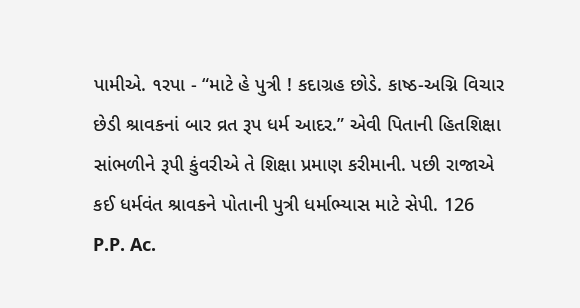પામીએ. ૧રપા - “માટે હે પુત્રી ! કદાગ્રહ છોડે. કાષ્ઠ-અગ્નિ વિચાર છેડી શ્રાવકનાં બાર વ્રત રૂપ ધર્મ આદર.” એવી પિતાની હિતશિક્ષા સાંભળીને રૂપી કુંવરીએ તે શિક્ષા પ્રમાણ કરીમાની. પછી રાજાએ કઈ ધર્મવંત શ્રાવકને પોતાની પુત્રી ધર્માભ્યાસ માટે સેપી. 126 P.P. Ac.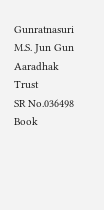Gunratnasuri M.S. Jun Gun Aaradhak Trust
SR No.036498
Book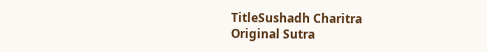TitleSushadh Charitra
Original Sutra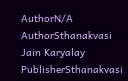AuthorN/A
AuthorSthanakvasi Jain Karyalay
PublisherSthanakvasi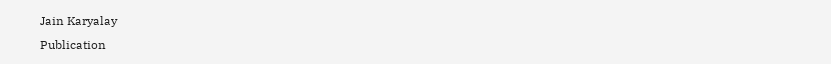Jain Karyalay
Publication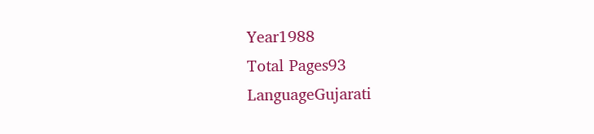Year1988
Total Pages93
LanguageGujarati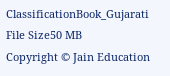ClassificationBook_Gujarati
File Size50 MB
Copyright © Jain Education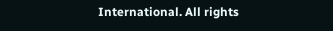International. All rights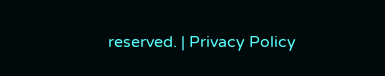reserved. | Privacy Policy